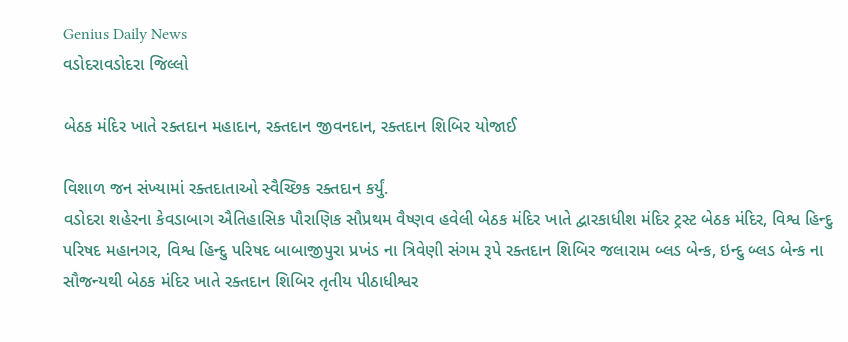Genius Daily News
વડોદરાવડોદરા જિલ્લો

બેઠક મંદિર ખાતે રક્તદાન મહાદાન, રક્તદાન જીવનદાન, રક્તદાન શિબિર યોજાઈ

વિશાળ જન સંખ્યામાં રક્તદાતાઓ સ્વૈચ્છિક રક્તદાન કર્યું.
વડોદરા શહેરના કેવડાબાગ ઐતિહાસિક પૌરાણિક સૌપ્રથમ વૈષ્ણવ હવેલી બેઠક મંદિર ખાતે દ્વારકાધીશ મંદિર ટ્રસ્ટ બેઠક મંદિર, વિશ્વ હિન્દુ પરિષદ મહાનગર, વિશ્વ હિન્દુ પરિષદ બાબાજીપુરા પ્રખંડ ના ત્રિવેણી સંગમ રૂપે રક્તદાન શિબિર જલારામ બ્લડ બેન્ક, ઇન્દુ બ્લડ બેન્ક ના સૌજન્યથી બેઠક મંદિર ખાતે રક્તદાન શિબિર તૃતીય પીઠાધીશ્વર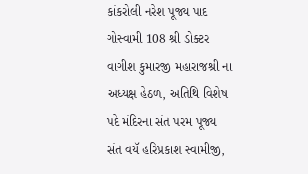કાંકરોલી નરેશ પૂજ્ય પાદ ગોસ્વામી 108 શ્રી ડોક્ટર વાગીશ કુમારજી મહારાજશ્રી‌ ના અધ્યક્ષ હેઠળ, અતિથિ વિશેષ પદે મંદિરના સંત પરમ પૂજ્ય સંત વયૅ હરિપ્રકાશ સ્વામીજી,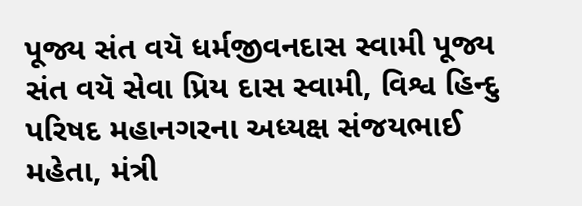પૂજ્ય સંત વયૅ ધર્મજીવનદાસ સ્વામી પૂજ્ય સંત વયૅ સેવા પ્રિય દાસ સ્વામી, વિશ્વ હિન્દુ પરિષદ મહાનગરના અધ્યક્ષ સંજયભાઈ મહેતા, મંત્રી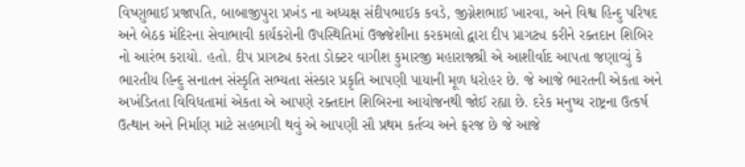વિષ્ણુભાઈ પ્રજાપતિ, બાબાજીપુરા પ્રખંડ ના અધ્યક્ષ સંદીપભાઈક કવડે, જીગ્નેશભાઈ ખારવા, અને વિશ્વ હિન્દુ પરિષદ અને બેઠક મંદિરના સેવાભાવી કાર્યકરોની ઉપસ્થિતિમાં ઉજ્જેશીના કરકમલો દ્વારા દીપ પ્રાગટ્ય કરીને રક્તદાન શિબિર નો આરંભ કરાયો. હતો. દીપ પ્રાગટ્ય કરતા ડોક્ટર વાગીશ કુમારજી મહારાજશ્રી એ આશીર્વાદ આપતા જણાવ્યું કે ભારતીય હિન્દુ સનાતન સંસ્કૃતિ સભ્યતા સંસ્કાર પ્રકૃતિ આપણી પાયાની મૂળ ધરોહર છે. જે આજે ભારતની એકતા અને અખંડિતતા વિવિધતામાં એકતા એ આપણે રક્તદાન શિબિરના આયોજનથી જોઈ રહ્યા છે. દરેક મનુષ્ય રાષ્ટ્રના ઉત્કર્ષ ઉત્થાન અને નિર્માણ માટે સહભાગી થવું એ આપણી સૌ પ્રથમ કર્તવ્ય અને ફરજ છે જે આજે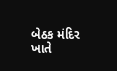બેઠક મંદિર ખાતે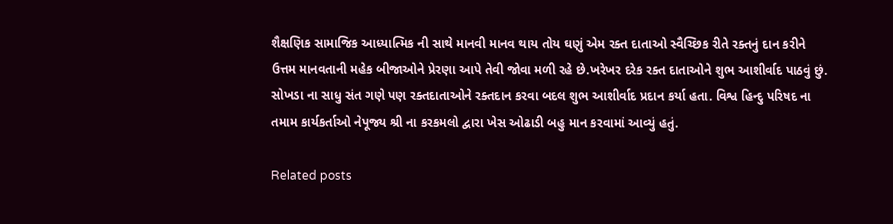શૈક્ષણિક સામાજિક આધ્યાત્મિક ની સાથે માનવી માનવ થાય તોય ઘણું એમ રક્ત દાતા‌ઓ સ્વૈચ્છિક રીતે રક્તનું દાન કરીને ઉત્તમ માનવતાની મહેક બીજાઓને પ્રેરણા આપે તેવી જોવા મળી રહે છે.ખરેખર દરેક રક્ત દાતાઓને શુભ આશીર્વાદ પાઠવું છું. સોખડા ના સાધુ સંત ગણે પણ રક્તદાતાઓને રક્તદાન કરવા બદલ શુભ આશીર્વાદ પ્રદાન કર્યા હતા. વિશ્વ હિન્દુ પરિષદ ના તમામ કાર્યકર્તાઓ નેપૂજ્ય શ્રી ના કરકમલો દ્વારા ખેસ ઓઢાડી બહુ માન કરવામાં આવ્યું હતું.

Related posts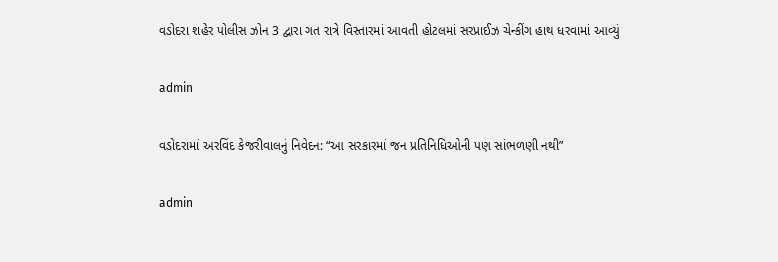વડોદરા શહેર પોલીસ ઝોન 3 દ્વારા ગત રાત્રે વિસ્તારમાં આવતી હોટલમાં સરપ્રાઈઝ ચેન્કીંગ હાથ ધરવામાં આવ્યું

admin

વડોદરામાં અરવિંદ કેજરીવાલનું નિવેદન: “આ સરકારમાં જન પ્રતિનિધિઓની પણ સાંભળણી નથી”

admin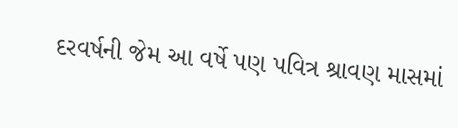દરવર્ષની જેમ આ વર્ષે પણ પવિત્ર શ્રાવણ માસમાં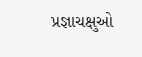પ્રજ્ઞાચક્ષુઓ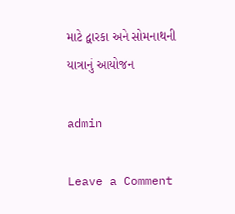માટે દ્વારકા અને સોમનાથની યાત્રાનું આયોજન

admin

Leave a Comment